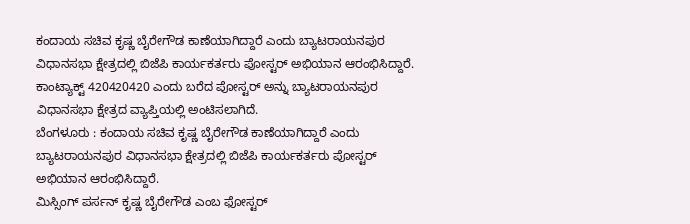ಕಂದಾಯ ಸಚಿವ ಕೃಷ್ಣ ಬೈರೇಗೌಡ ಕಾಣೆಯಾಗಿದ್ದಾರೆ ಎಂದು ಬ್ಯಾಟರಾಯನಪುರ ವಿಧಾನಸಭಾ ಕ್ಷೇತ್ರದಲ್ಲಿ ಬಿಜೆಪಿ ಕಾರ್ಯಕರ್ತರು ಪೋಸ್ಟರ್ ಅಭಿಯಾನ ಆರಂಭಿಸಿದ್ದಾರೆ. ಕಾಂಟ್ಯಾಕ್ಟ್ 420420420 ಎಂದು ಬರೆದ ಪೋಸ್ಟರ್ ಅನ್ನು ಬ್ಯಾಟರಾಯನಪುರ ವಿಧಾನಸಭಾ ಕ್ಷೇತ್ರದ ವ್ಯಾಪ್ತಿಯಲ್ಲಿ ಅಂಟಿಸಲಾಗಿದೆ.
ಬೆಂಗಳೂರು : ಕಂದಾಯ ಸಚಿವ ಕೃಷ್ಣ ಬೈರೇಗೌಡ ಕಾಣೆಯಾಗಿದ್ದಾರೆ ಎಂದು ಬ್ಯಾಟರಾಯನಪುರ ವಿಧಾನಸಭಾ ಕ್ಷೇತ್ರದಲ್ಲಿ ಬಿಜೆಪಿ ಕಾರ್ಯಕರ್ತರು ಪೋಸ್ಟರ್ ಅಭಿಯಾನ ಆರಂಭಿಸಿದ್ದಾರೆ.
ಮಿಸ್ಸಿಂಗ್ ಪರ್ಸನ್ ಕೃಷ್ಣ ಬೈರೇಗೌಡ ಎಂಬ ಫೋಸ್ಟರ್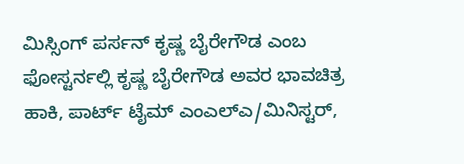ಮಿಸ್ಸಿಂಗ್ ಪರ್ಸನ್ ಕೃಷ್ಣ ಬೈರೇಗೌಡ ಎಂಬ ಫೋಸ್ಟರ್ನಲ್ಲಿ ಕೃಷ್ಣ ಬೈರೇಗೌಡ ಅವರ ಭಾವಚಿತ್ರ ಹಾಕಿ, ಪಾರ್ಟ್ ಟೈಮ್ ಎಂಎಲ್ಎ/ಮಿನಿಸ್ಟರ್,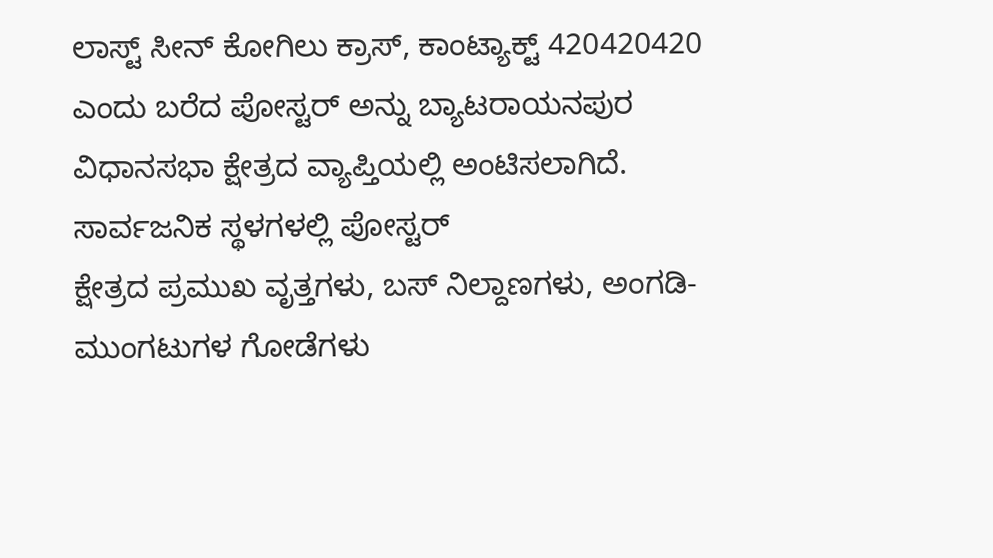ಲಾಸ್ಟ್ ಸೀನ್ ಕೋಗಿಲು ಕ್ರಾಸ್, ಕಾಂಟ್ಯಾಕ್ಟ್ 420420420 ಎಂದು ಬರೆದ ಪೋಸ್ಟರ್ ಅನ್ನು ಬ್ಯಾಟರಾಯನಪುರ ವಿಧಾನಸಭಾ ಕ್ಷೇತ್ರದ ವ್ಯಾಪ್ತಿಯಲ್ಲಿ ಅಂಟಿಸಲಾಗಿದೆ.
ಸಾರ್ವಜನಿಕ ಸ್ಥಳಗಳಲ್ಲಿ ಪೋಸ್ಟರ್
ಕ್ಷೇತ್ರದ ಪ್ರಮುಖ ವೃತ್ತಗಳು, ಬಸ್ ನಿಲ್ದಾಣಗಳು, ಅಂಗಡಿ-ಮುಂಗಟುಗಳ ಗೋಡೆಗಳು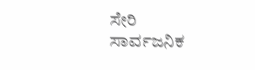ಸೇರಿ ಸಾರ್ವಜನಿಕ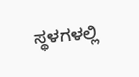ಸ್ಥಳಗಳಲ್ಲಿ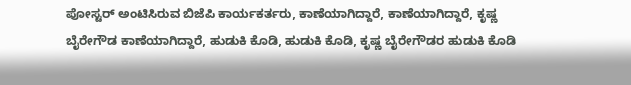ಪೋಸ್ಟರ್ ಅಂಟಿಸಿರುವ ಬಿಜೆಪಿ ಕಾರ್ಯಕರ್ತರು, ಕಾಣೆಯಾಗಿದ್ದಾರೆ, ಕಾಣೆಯಾಗಿದ್ದಾರೆ, ಕೃಷ್ಣ ಬೈರೇಗೌಡ ಕಾಣೆಯಾಗಿದ್ದಾರೆ, ಹುಡುಕಿ ಕೊಡಿ, ಹುಡುಕಿ ಕೊಡಿ, ಕೃಷ್ಣ ಬೈರೇಗೌಡರ ಹುಡುಕಿ ಕೊಡಿ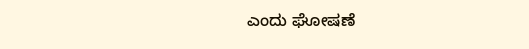ಎಂದು ಘೋಷಣೆ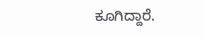ಕೂಗಿದ್ದಾರೆ.